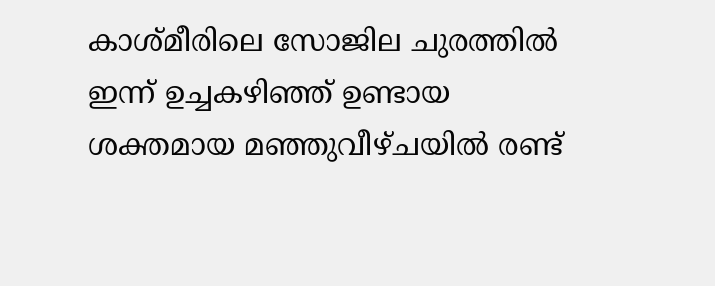കാശ്മീരിലെ സോജില ചുരത്തിൽ ഇന്ന് ഉച്ചകഴിഞ്ഞ് ഉണ്ടായ ശക്തമായ മഞ്ഞുവീഴ്ചയിൽ രണ്ട്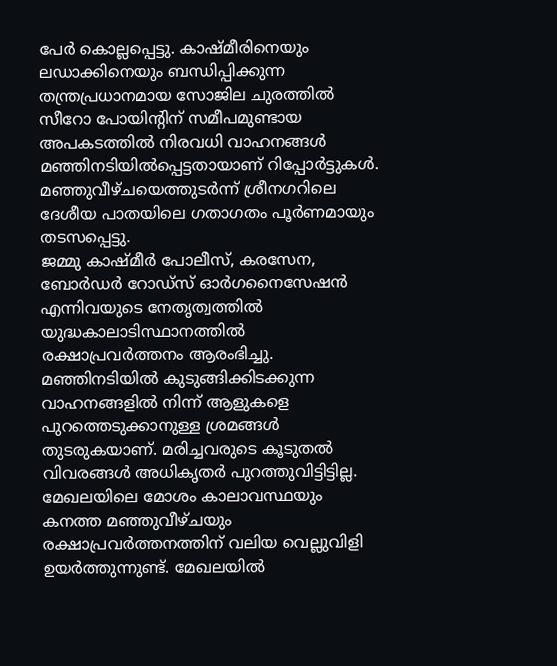പേർ കൊല്ലപ്പെട്ടു. കാഷ്മീരിനെയും ലഡാക്കിനെയും ബന്ധിപ്പിക്കുന്ന തന്ത്രപ്രധാനമായ സോജില ചുരത്തിൽ സീറോ പോയിന്റിന് സമീപമുണ്ടായ അപകടത്തിൽ നിരവധി വാഹനങ്ങൾ മഞ്ഞിനടിയിൽപ്പെട്ടതായാണ് റിപ്പോർട്ടുകൾ. മഞ്ഞുവീഴ്ചയെത്തുടർന്ന് ശ്രീനഗറിലെ ദേശീയ പാതയിലെ ഗതാഗതം പൂർണമായും തടസപ്പെട്ടു.
ജമ്മു കാഷ്മീർ പോലീസ്, കരസേന, ബോർഡർ റോഡ്സ് ഓർഗനൈസേഷൻ എന്നിവയുടെ നേതൃത്വത്തിൽ യുദ്ധകാലാടിസ്ഥാനത്തിൽ രക്ഷാപ്രവർത്തനം ആരംഭിച്ചു. മഞ്ഞിനടിയിൽ കുടുങ്ങിക്കിടക്കുന്ന വാഹനങ്ങളിൽ നിന്ന് ആളുകളെ പുറത്തെടുക്കാനുള്ള ശ്രമങ്ങൾ തുടരുകയാണ്. മരിച്ചവരുടെ കൂടുതൽ വിവരങ്ങൾ അധികൃതർ പുറത്തുവിട്ടിട്ടില്ല.
മേഖലയിലെ മോശം കാലാവസ്ഥയും കനത്ത മഞ്ഞുവീഴ്ചയും രക്ഷാപ്രവർത്തനത്തിന് വലിയ വെല്ലുവിളി ഉയർത്തുന്നുണ്ട്. മേഖലയിൽ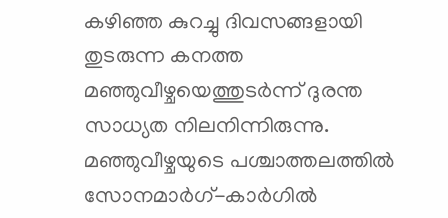കഴിഞ്ഞ കുറച്ചു ദിവസങ്ങളായി തുടരുന്ന കനത്ത മഞ്ഞുവീഴ്ചയെത്തുടർന്ന് ദുരന്ത സാധ്യത നിലനിന്നിരുന്നു. മഞ്ഞുവീഴ്ചയുടെ പശ്ചാത്തലത്തിൽ സോനമാർഗ്-കാർഗിൽ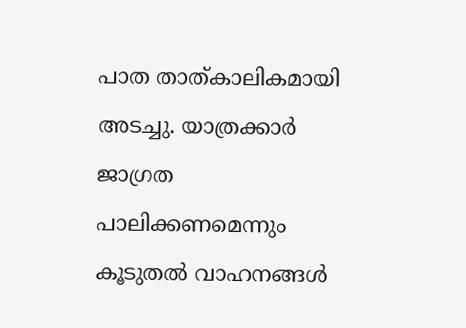പാത താത്കാലികമായി അടച്ചു. യാത്രക്കാർ ജാഗ്രത പാലിക്കണമെന്നും കൂടുതൽ വാഹനങ്ങൾ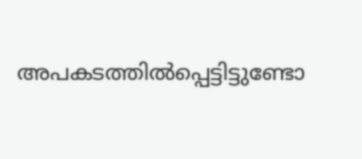അപകടത്തിൽപ്പെട്ടിട്ടുണ്ടോ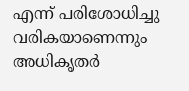എന്ന് പരിശോധിച്ചു വരികയാണെന്നും അധികൃതർ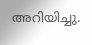അറിയിച്ചു.